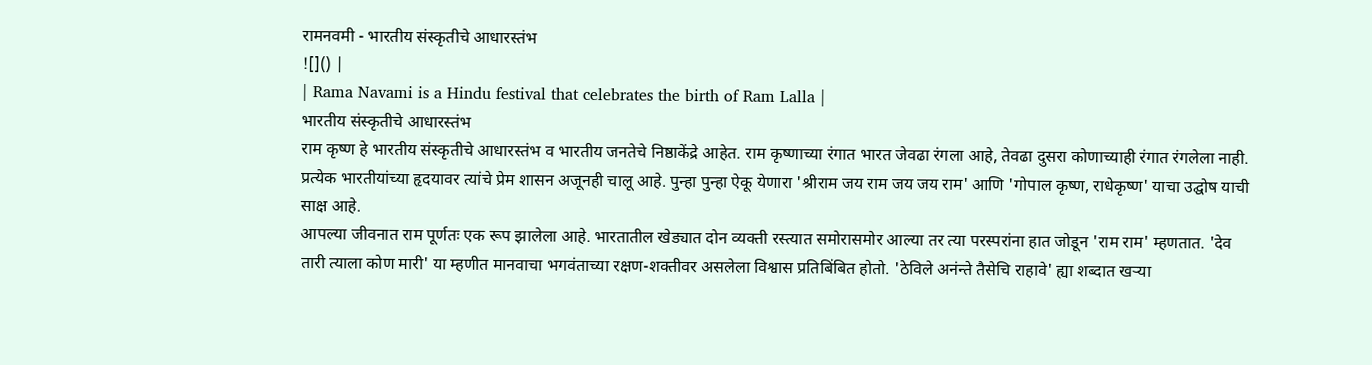रामनवमी - भारतीय संस्कृतीचे आधारस्तंभ
![]() |
| Rama Navami is a Hindu festival that celebrates the birth of Ram Lalla |
भारतीय संस्कृतीचे आधारस्तंभ
राम कृष्ण हे भारतीय संस्कृतीचे आधारस्तंभ व भारतीय जनतेचे निष्ठाकेंद्रे आहेत. राम कृष्णाच्या रंगात भारत जेवढा रंगला आहे, तेवढा दुसरा कोणाच्याही रंगात रंगलेला नाही. प्रत्येक भारतीयांच्या हृदयावर त्यांचे प्रेम शासन अजूनही चालू आहे. पुन्हा पुन्हा ऐकू येणारा 'श्रीराम जय राम जय जय राम' आणि 'गोपाल कृष्ण, राधेकृष्ण' याचा उद्घोष याची साक्ष आहे.
आपल्या जीवनात राम पूर्णतः एक रूप झालेला आहे. भारतातील खेड्यात दोन व्यक्ती रस्त्यात समोरासमोर आल्या तर त्या परस्परांना हात जोडून 'राम राम' म्हणतात. 'देव तारी त्याला कोण मारी' या म्हणीत मानवाचा भगवंताच्या रक्षण-शक्तीवर असलेला विश्वास प्रतिबिंबित होतो. 'ठेविले अनंन्ते तैसेचि राहावे' ह्या शब्दात खऱ्या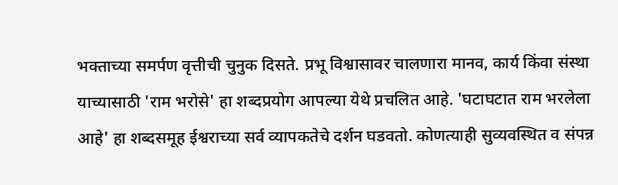भक्ताच्या समर्पण वृत्तीची चुनुक दिसते. प्रभू विश्वासावर चालणारा मानव, कार्य किंवा संस्था याच्यासाठी 'राम भरोसे' हा शब्दप्रयोग आपल्या येथे प्रचलित आहे. 'घटाघटात राम भरलेला आहे' हा शब्दसमूह ईश्वराच्या सर्व व्यापकतेचे दर्शन घडवतो. कोणत्याही सुव्यवस्थित व संपन्न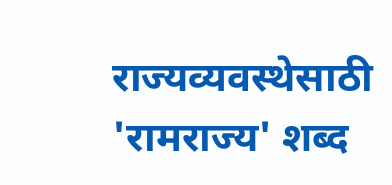राज्यव्यवस्थेसाठी 'रामराज्य' शब्द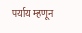पर्याय म्हणून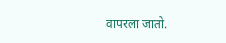वापरला जातो.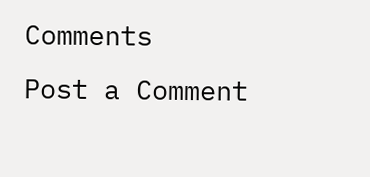Comments
Post a Comment